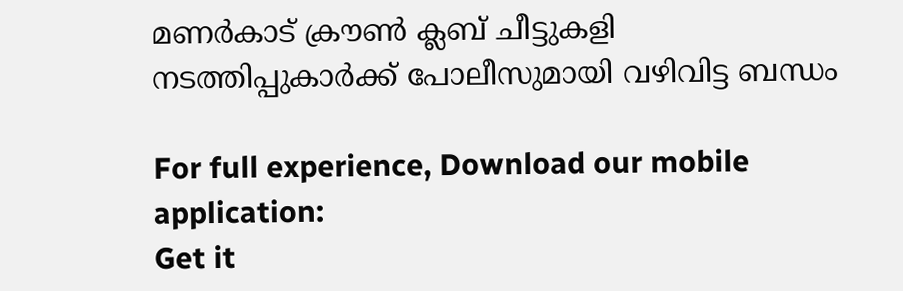മണര്‍കാട് ക്രൗണ്‍ ക്ലബ് ചീട്ടുകളി നടത്തിപ്പുകാര്‍ക്ക് പോലീസുമായി വഴിവിട്ട ബന്ധം

For full experience, Download our mobile application:
Get it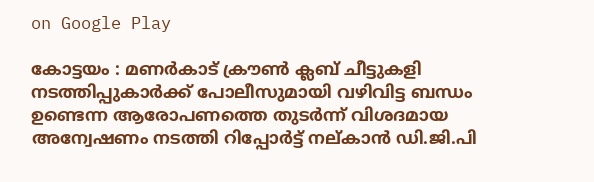on Google Play

കോട്ടയം : മണര്‍കാട് ക്രൗണ്‍ ക്ലബ് ചീട്ടുകളി നടത്തിപ്പുകാര്‍ക്ക് പോലീസുമായി വഴിവിട്ട ബന്ധം ഉണ്ടെന്ന ആരോപണത്തെ തുടര്‍ന്ന് വിശദമായ അന്വേഷണം നടത്തി റിപ്പോര്‍ട്ട് നല്കാന്‍ ഡി.ജി.പി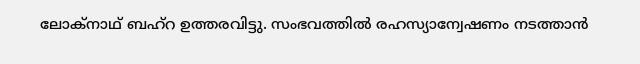ലോക്‌നാഥ് ബഹ്റ ഉത്തരവിട്ടു. സംഭവത്തില്‍ രഹസ്യാന്വേഷണം നടത്താന്‍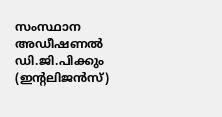സംസ്ഥാന അഡീഷണല്‍ ഡി.ജി.പിക്കും (ഇന്റലിജന്‍സ്)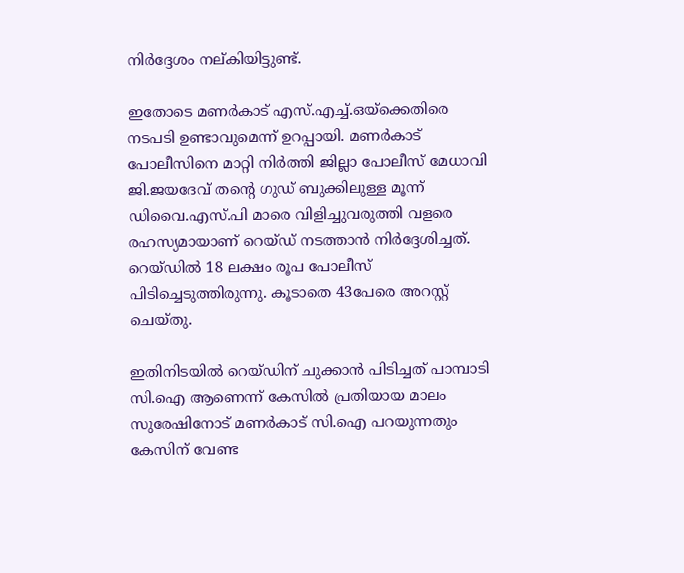നിര്‍ദ്ദേശം നല്കിയിട്ടുണ്ട്.

ഇതോടെ മണര്‍കാട് എസ്.എച്ച്‌.ഒയ്‌ക്കെതിരെ നടപടി ഉണ്ടാവുമെന്ന് ഉറപ്പായി. മണര്‍കാട് പോലീസിനെ മാറ്റി നി‌ര്‍ത്തി ജില്ലാ പോലീസ് മേധാവി ജി.ജയദേവ് തന്റെ ഗുഡ് ബുക്കിലുള്ള മൂന്ന് ഡിവൈ.എസ്.പി മാരെ വിളിച്ചുവരുത്തി വളരെ രഹസ്യമായാണ് റെയ്ഡ് നടത്താന്‍ നിര്‍ദ്ദേശിച്ചത്. റെയ്ഡില്‍ 18 ലക്ഷം രൂപ പോലീസ് പിടിച്ചെടുത്തിരുന്നു. കൂടാതെ 43പേരെ അറസ്റ്റ് ചെയ്‌തു.

ഇതിനിടയില്‍ റെയ്ഡിന് ചുക്കാന്‍ പിടിച്ചത് പാമ്പാടി സി.ഐ ആണെന്ന് കേസില്‍ പ്രതിയായ മാലം സുരേഷിനോട് മണര്‍കാട് സി.ഐ പറയുന്നതും കേസിന് വേണ്ട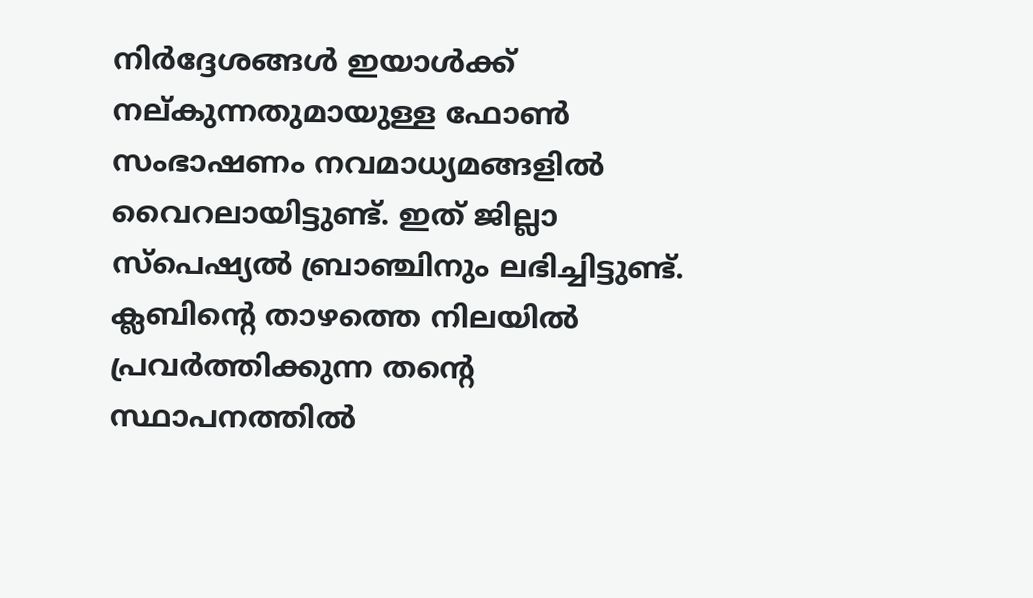നിര്‍ദ്ദേശങ്ങള്‍ ഇയാള്‍ക്ക് നല്കുന്നതുമായുള്ള ഫോണ്‍ സംഭാഷണം നവമാധ്യമങ്ങളില്‍ വൈറലായിട്ടുണ്ട്. ഇത് ജില്ലാ സ്പെഷ്യല്‍ ബ്രാഞ്ചിനും ലഭിച്ചിട്ടുണ്ട്. ക്ലബിന്റെ താഴത്തെ നിലയില്‍ പ്രവര്‍ത്തിക്കുന്ന തന്റെ സ്ഥാപനത്തില്‍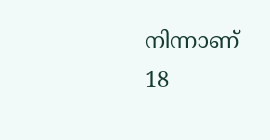നിന്നാണ് 18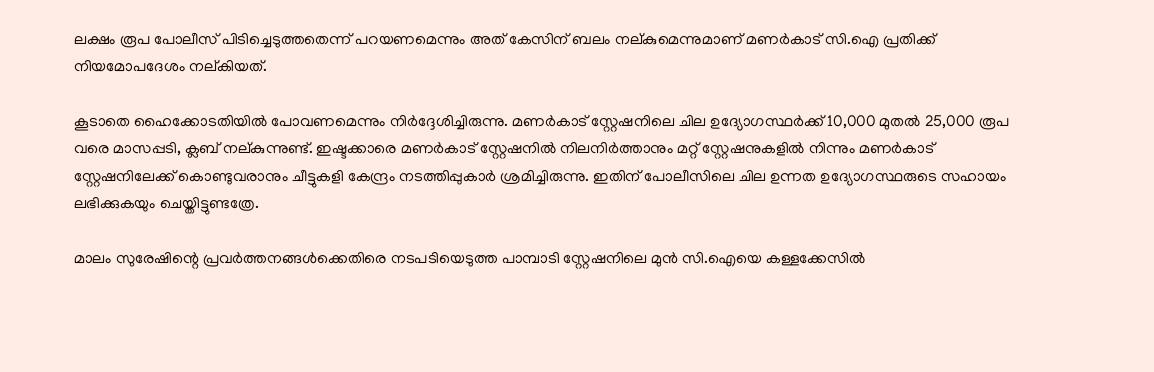ലക്ഷം രൂപ പോലീസ് പിടിച്ചെടുത്തതെന്ന് പറയണമെന്നും അത് കേസിന് ബലം നല്കുമെന്നുമാണ് മണര്‍കാട് സി.ഐ പ്രതിക്ക് നിയമോപദേശം നല്കിയത്.

കൂടാതെ ഹൈക്കോടതിയില്‍ പോവണമെന്നും നിര്‍ദ്ദേശിച്ചിരുന്നു. മണര്‍കാട് സ്റ്റേഷനിലെ ചില ഉദ്യോഗസ്ഥര്‍ക്ക് 10,000 മുതല്‍ 25,000 രൂപ വരെ മാസപ്പടി, ക്ലബ് നല്കുന്നുണ്ട്. ഇഷ്ടക്കാരെ മണര്‍കാട് സ്റ്റേഷനില്‍ നിലനിര്‍ത്താനും മറ്റ് സ്റ്റേഷനുകളില്‍ നിന്നും മണര്‍കാട് സ്റ്റേഷനിലേക്ക് കൊണ്ടുവരാനും ചീട്ടുകളി കേന്ദ്രം നടത്തിപ്പുകാര്‍ ശ്രമിച്ചിരുന്നു. ഇതിന് പോലീസിലെ ചില ഉന്നത ഉദ്യോഗസ്ഥരുടെ സഹായം ലഭിക്കുകയും ചെയ്തിട്ടുണ്ടത്രേ.

മാലം സുരേഷിന്റെ പ്രവര്‍ത്തനങ്ങള്‍ക്കെതിരെ നടപടിയെടുത്ത പാമ്പാടി സ്റ്റേഷനിലെ മുന്‍ സി.ഐയെ കള്ളക്കേസില്‍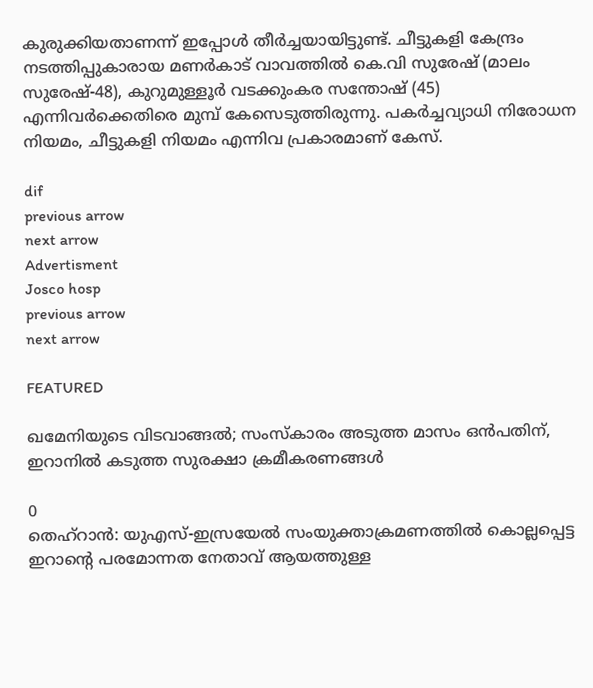കുരുക്കിയതാണന്ന് ഇപ്പോള്‍ തീര്‍ച്ചയായിട്ടുണ്ട്. ചീട്ടുകളി കേന്ദ്രം നടത്തിപ്പുകാരായ മണര്‍കാട് വാവത്തില്‍ കെ.വി സുരേഷ് (മാലം സുരേഷ്-48), കുറുമുള്ളൂര്‍ വടക്കുംകര സന്തോഷ് (45) എന്നിവര്‍ക്കെതിരെ മുമ്പ് കേസെടുത്തിരുന്നു. പകര്‍ച്ചവ്യാധി നിരോധന നിയമം, ചീട്ടുകളി നിയമം എന്നിവ പ്രകാരമാണ് കേസ്.

dif
previous arrow
next arrow
Advertisment
Josco hosp
previous arrow
next arrow

FEATURED

ഖമേനിയുടെ വിടവാങ്ങൽ; സംസ്കാരം അടുത്ത മാസം ഒൻപതിന്, ഇറാനിൽ കടുത്ത സുരക്ഷാ ക്രമീകരണങ്ങൾ

0
തെഹ്റാൻ: യുഎസ്-ഇസ്രയേൽ സംയുക്താക്രമണത്തിൽ കൊല്ലപ്പെട്ട ഇറാൻ്റെ പരമോന്നത നേതാവ് ആയത്തുള്ള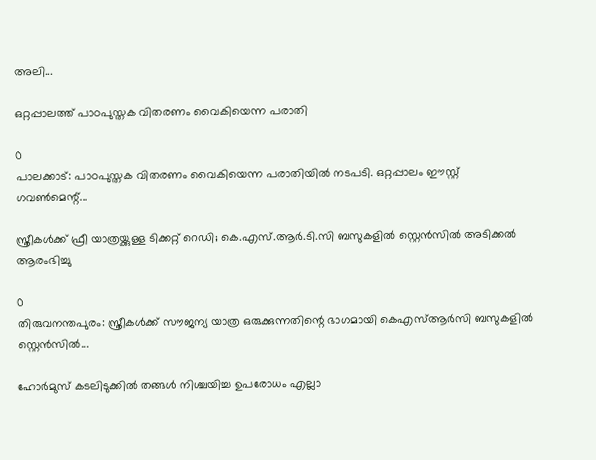അലി...

ഒറ്റപ്പാലത്ത് പാഠപുസ്തക വിതരണം വൈകിയെന്ന പരാതി

0
പാലക്കാട്: പാഠപുസ്തക വിതരണം വൈകിയെന്ന പരാതിയില്‍ നടപടി. ഒറ്റപ്പാലം ഈസ്റ്റ് ഗവണ്‍മെന്റ്...

സ്ത്രീകൾക്ക് ഫ്രീ യാത്രയ്ക്കുള്ള ടിക്കറ്റ് റെഡി; കെ.എസ്.ആർ.ടി.സി ബസുകളിൽ സ്റ്റെൻസിൽ അടിക്കൽ ആരംഭിച്ചു

0
തിരുവനന്തപുരം: സ്ത്രീകള്‍ക്ക് സൗജന്യ യാത്ര ഒരുക്കുന്നതിന്റെ ഭാഗമായി കെഎസ്ആര്‍സി ബസുകളില്‍ സ്റ്റെന്‍സില്‍...

ഹോർമുസ് കടലിടുക്കിൽ തങ്ങൾ നിശ്ചയിച്ച ഉപരോധം എല്ലാ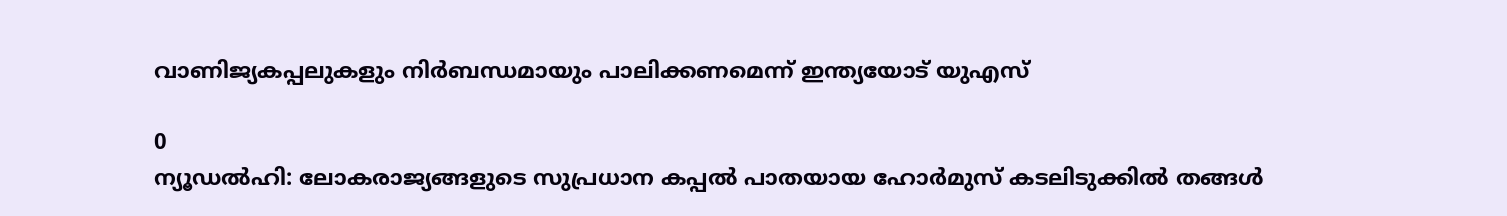വാണിജ്യകപ്പലുകളും നിർബന്ധമായും പാലിക്കണമെന്ന് ഇന്ത്യയോട് യുഎസ്

0
ന്യൂഡൽഹി: ലോകരാജ്യങ്ങളുടെ സുപ്രധാന കപ്പൽ പാതയായ ഹോർമുസ് കടലിടുക്കിൽ തങ്ങൾ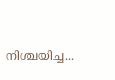നിശ്ചയിച്ച...